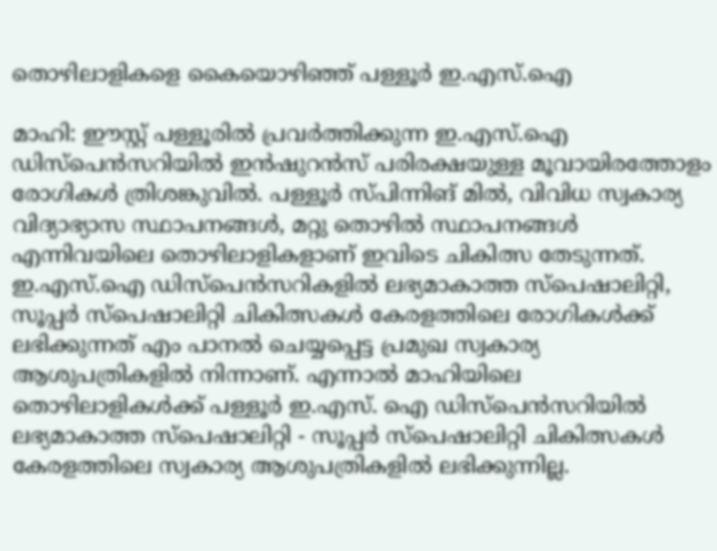തൊഴിലാളികളെ കൈയൊഴിഞ്ഞ് പള്ളൂർ ഇ.എസ്.ഐ

മാഹി: ഈസ്റ്റ് പള്ളൂരിൽ പ്രവർത്തിക്കുന്ന ഇ.എസ്.ഐ ഡിസ്പെൻസറിയിൽ ഇൻഷുറൻസ് പരിരക്ഷയുള്ള മൂവായിരത്തോളം രോഗികൾ ത്രിശങ്കുവിൽ. പള്ളൂർ സ്പിന്നിങ് മിൽ, വിവിധ സ്വകാര്യ വിദ്യാഭ്യാസ സ്ഥാപനങ്ങൾ, മറ്റു തൊഴിൽ സ്ഥാപനങ്ങൾ എന്നിവയിലെ തൊഴിലാളികളാണ് ഇവിടെ ചികിത്സ തേടുന്നത്. ഇ.എസ്.ഐ ഡിസ്പെൻസറികളിൽ ലഭ്യമാകാത്ത സ്പെഷാലിറ്റി, സൂപ്പർ സ്പെഷാലിറ്റി ചികിത്സകൾ കേരളത്തിലെ രോഗികൾക്ക് ലഭിക്കുന്നത് എം പാനൽ ചെയ്യപ്പെട്ട പ്രമുഖ സ്വകാര്യ ആശുപത്രികളിൽ നിന്നാണ്. എന്നാൽ മാഹിയിലെ തൊഴിലാളികൾക്ക് പള്ളൂർ ഇ.എസ്. ഐ ഡിസ്പെൻസറിയിൽ ലഭ്യമാകാത്ത സ്പെഷാലിറ്റി - സൂപ്പർ സ്പെഷാലിറ്റി ചികിത്സകൾ കേരളത്തിലെ സ്വകാര്യ ആശുപത്രികളിൽ ലഭിക്കുന്നില്ല.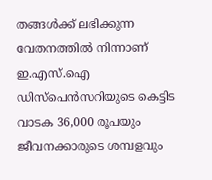തങ്ങൾക്ക് ലഭിക്കുന്ന വേതനത്തിൽ നിന്നാണ് ഇ.എസ്.ഐ ഡിസ്പെൻസറിയുടെ കെട്ടിട വാടക 36,000 രൂപയും ജീവനക്കാരുടെ ശമ്പളവും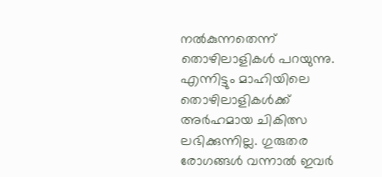നൽകുന്നതെന്ന് തൊഴിലാളികൾ പറയുന്നു. എന്നിട്ടും മാഹിയിലെ തൊഴിലാളികൾക്ക് അർഹമായ ചികിത്സ ലഭിക്കുന്നില്ല. ഗുരുതര രോഗങ്ങൾ വന്നാൽ ഇവർ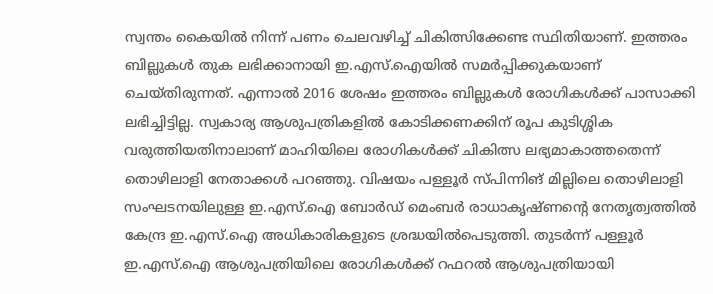സ്വന്തം കൈയിൽ നിന്ന് പണം ചെലവഴിച്ച് ചികിത്സിക്കേണ്ട സ്ഥിതിയാണ്. ഇത്തരം ബില്ലുകൾ തുക ലഭിക്കാനായി ഇ.എസ്.ഐയിൽ സമർപ്പിക്കുകയാണ് ചെയ്തിരുന്നത്. എന്നാൽ 2016 ശേഷം ഇത്തരം ബില്ലുകൾ രോഗികൾക്ക് പാസാക്കി ലഭിച്ചിട്ടില്ല. സ്വകാര്യ ആശുപത്രികളിൽ കോടിക്കണക്കിന് രൂപ കുടിശ്ശിക വരുത്തിയതിനാലാണ് മാഹിയിലെ രോഗികൾക്ക് ചികിത്സ ലഭ്യമാകാത്തതെന്ന് തൊഴിലാളി നേതാക്കൾ പറഞ്ഞു. വിഷയം പള്ളൂർ സ്പിന്നിങ് മില്ലിലെ തൊഴിലാളി സംഘടനയിലുള്ള ഇ.എസ്.ഐ ബോർഡ് മെംബർ രാധാകൃഷ്ണന്റെ നേതൃത്വത്തിൽ കേന്ദ്ര ഇ.എസ്.ഐ അധികാരികളുടെ ശ്രദ്ധയിൽപെടുത്തി. തുടർന്ന് പള്ളൂർ ഇ.എസ്.ഐ ആശുപത്രിയിലെ രോഗികൾക്ക് റഫറൽ ആശുപത്രിയായി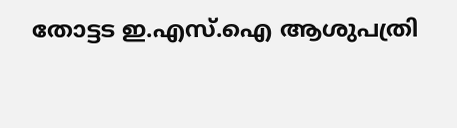തോട്ടട ഇ.എസ്.ഐ ആശുപത്രി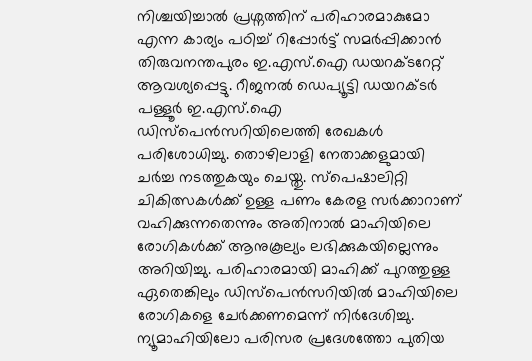നിശ്ചയിച്ചാൽ പ്രശ്നത്തിന് പരിഹാരമാകുമോ എന്ന കാര്യം പഠിച്ച് റിപ്പോർട്ട് സമർപ്പിക്കാൻ തിരുവനന്തപുരം ഇ.എസ്.ഐ ഡയറക്ടറേറ്റ് ആവശ്യപ്പെട്ടു. റീജനൽ ഡെപ്യൂട്ടി ഡയറക്ടർ പള്ളൂർ ഇ.എസ്.ഐ ഡിസ്പെൻസറിയിലെത്തി രേഖകൾ പരിശോധിച്ചു. തൊഴിലാളി നേതാക്കളുമായി ചർച്ച നടത്തുകയും ചെയ്തു. സ്പെഷാലിറ്റി ചികിത്സകൾക്ക് ഉള്ള പണം കേരള സർക്കാറാണ് വഹിക്കുന്നതെന്നും അതിനാൽ മാഹിയിലെ രോഗികൾക്ക് ആനുകൂല്യം ലഭിക്കുകയില്ലെന്നും അറിയിച്ചു. പരിഹാരമായി മാഹിക്ക് പുറത്തുള്ള ഏതെങ്കിലും ഡിസ്പെൻസറിയിൽ മാഹിയിലെ രോഗികളെ ചേർക്കണമെന്ന് നിർദേശിച്ചു. ന്യൂമാഹിയിലോ പരിസര പ്രദേശത്തോ പുതിയ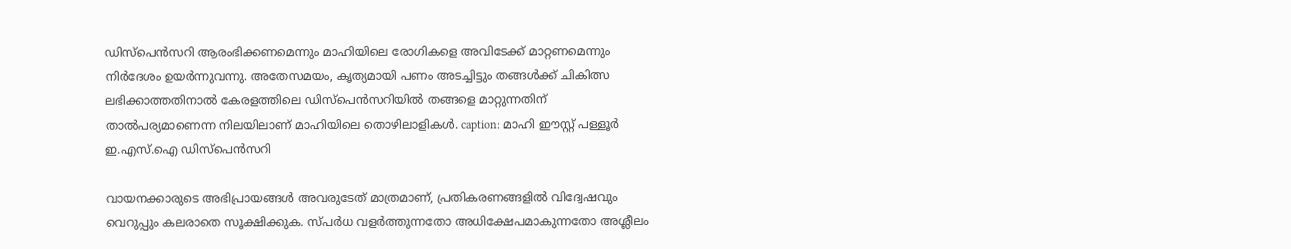ഡിസ്പെൻസറി ആരംഭിക്കണമെന്നും മാഹിയിലെ രോഗികളെ അവിടേക്ക് മാറ്റണമെന്നും നിർദേശം ഉയർന്നുവന്നു. അതേസമയം, കൃത്യമായി പണം അടച്ചിട്ടും തങ്ങൾക്ക് ചികിത്സ ലഭിക്കാത്തതിനാൽ കേരളത്തിലെ ഡിസ്പെൻസറിയിൽ തങ്ങളെ മാറ്റുന്നതിന് താൽപര്യമാണെന്ന നിലയിലാണ് മാഹിയിലെ തൊഴിലാളികൾ. caption: മാഹി ഈസ്റ്റ് പള്ളൂർ ഇ.എസ്.ഐ ഡിസ്പെൻസറി

വായനക്കാരുടെ അഭിപ്രായങ്ങള്‍ അവരുടേത് മാത്രമാണ്, പ്രതികരണങ്ങളിൽ വിദ്വേഷവും വെറുപ്പും കലരാതെ സൂക്ഷിക്കുക. സ്പർധ വളർത്തുന്നതോ അധിക്ഷേപമാകുന്നതോ അശ്ലീലം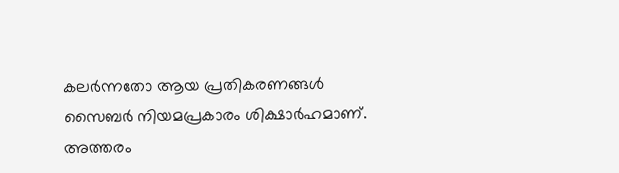കലർന്നതോ ആയ പ്രതികരണങ്ങൾ സൈബർ നിയമപ്രകാരം ശിക്ഷാർഹമാണ്. അത്തരം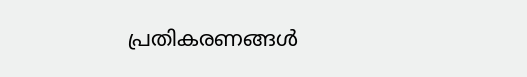പ്രതികരണങ്ങൾ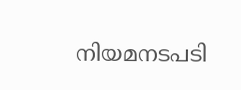നിയമനടപടി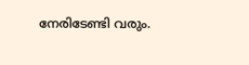നേരിടേണ്ടി വരും.